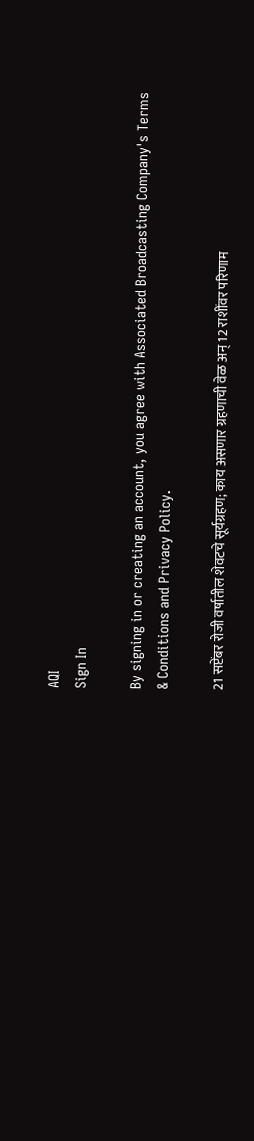AQI
Sign In

By signing in or creating an account, you agree with Associated Broadcasting Company's Terms & Conditions and Privacy Policy.

21 सप्टेंबर रोजी वर्षातील शेवटचे सूर्यग्रहण; काय असणार ग्रहणाची वेळ अन् 12 राशींवर परिणाम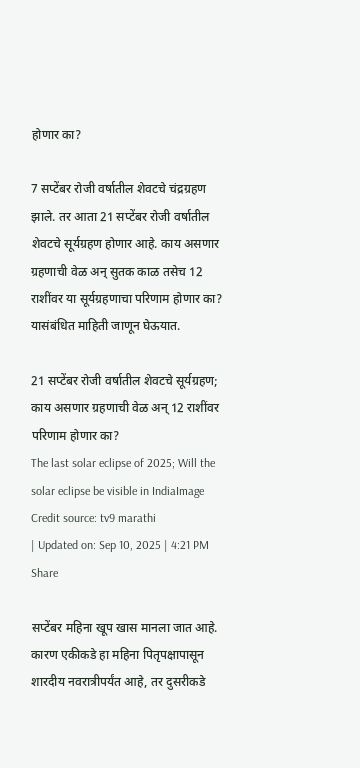होणार का?

7 सप्टेंबर रोजी वर्षातील शेवटचे चंद्रग्रहण झाले. तर आता 21 सप्टेंबर रोजी वर्षातील शेवटचे सूर्यग्रहण होणार आहे. काय असणार ग्रहणाची वेळ अन् सुतक काळ तसेच 12 राशींवर या सूर्यग्रहणाचा परिणाम होणार का? यासंबंधित माहिती जाणून घेऊयात.

21 सप्टेंबर रोजी वर्षातील शेवटचे सूर्यग्रहण; काय असणार ग्रहणाची वेळ अन् 12 राशींवर परिणाम होणार का?
The last solar eclipse of 2025; Will the solar eclipse be visible in IndiaImage Credit source: tv9 marathi
| Updated on: Sep 10, 2025 | 4:21 PM
Share

सप्टेंबर महिना खूप खास मानला जात आहे. कारण एकीकडे हा महिना पितृपक्षापासून शारदीय नवरात्रीपर्यंत आहे, तर दुसरीकडे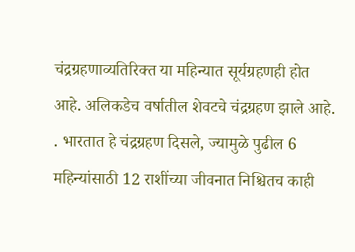चंद्रग्रहणाव्यतिरिक्त या महिन्यात सूर्यग्रहणही होत आहे. अलिकडेच वर्षातील शेवटचे चंद्रग्रहण झाले आहे. . भारतात हे चंद्रग्रहण दिसले, ज्यामुळे पुढील 6 महिन्यांसाठी 12 राशींच्या जीवनात निश्चितच काही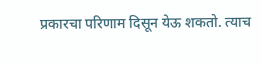प्रकारचा परिणाम दिसून येऊ शकतो. त्याच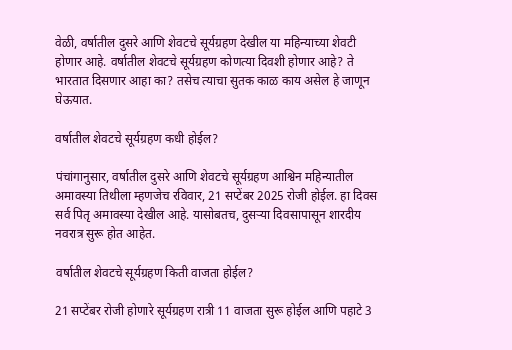वेळी, वर्षातील दुसरे आणि शेवटचे सूर्यग्रहण देखील या महिन्याच्या शेवटी होणार आहे. वर्षातील शेवटचे सूर्यग्रहण कोणत्या दिवशी होणार आहे? ते भारतात दिसणार आहा का? तसेच त्याचा सुतक काळ काय असेल हे जाणून घेऊयात.

वर्षातील शेवटचे सूर्यग्रहण कधी होईल?

पंचांगानुसार, वर्षातील दुसरे आणि शेवटचे सूर्यग्रहण आश्विन महिन्यातील अमावस्या तिथीला म्हणजेच रविवार, 21 सप्टेंबर 2025 रोजी होईल. हा दिवस सर्व पितृ अमावस्या देखील आहे. यासोबतच, दुसऱ्या दिवसापासून शारदीय नवरात्र सुरू होत आहेत.

वर्षातील शेवटचे सूर्यग्रहण किती वाजता होईल?

21 सप्टेंबर रोजी होणारे सूर्यग्रहण रात्री 11 वाजता सुरू होईल आणि पहाटे 3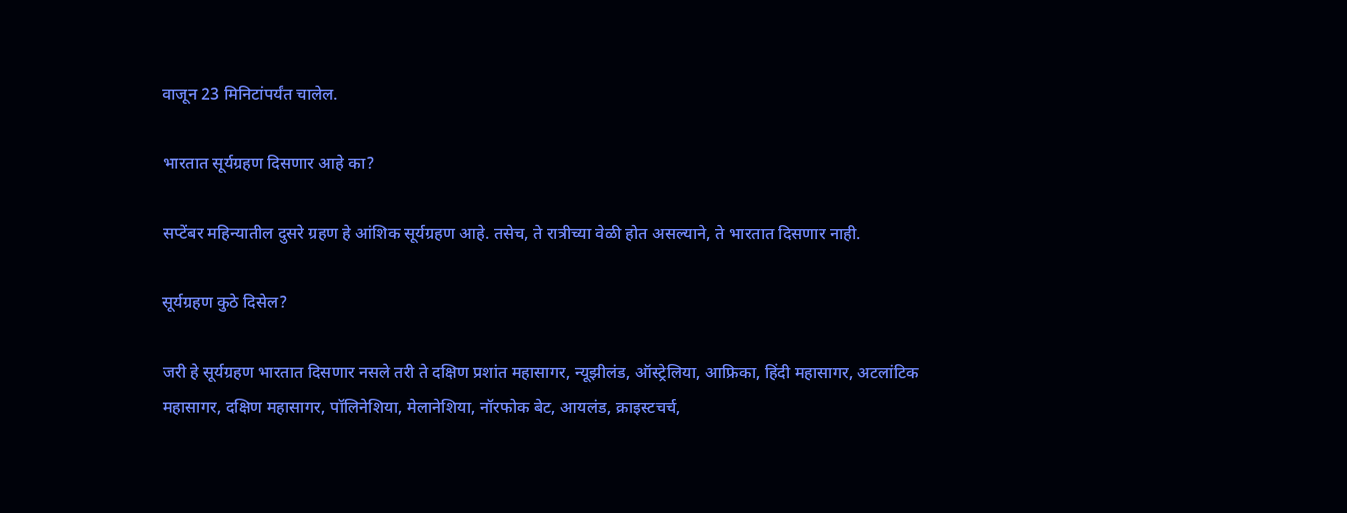वाजून 23 मिनिटांपर्यंत चालेल.

भारतात सूर्यग्रहण दिसणार आहे का?

सप्टेंबर महिन्यातील दुसरे ग्रहण हे आंशिक सूर्यग्रहण आहे. तसेच, ते रात्रीच्या वेळी होत असल्याने, ते भारतात दिसणार नाही.

सूर्यग्रहण कुठे दिसेल?

जरी हे सूर्यग्रहण भारतात दिसणार नसले तरी ते दक्षिण प्रशांत महासागर, न्यूझीलंड, ऑस्ट्रेलिया, आफ्रिका, हिंदी महासागर, अटलांटिक महासागर, दक्षिण महासागर, पॉलिनेशिया, मेलानेशिया, नॉरफोक बेट, आयलंड, क्राइस्टचर्च,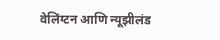वेलिंग्टन आणि न्यूझीलंड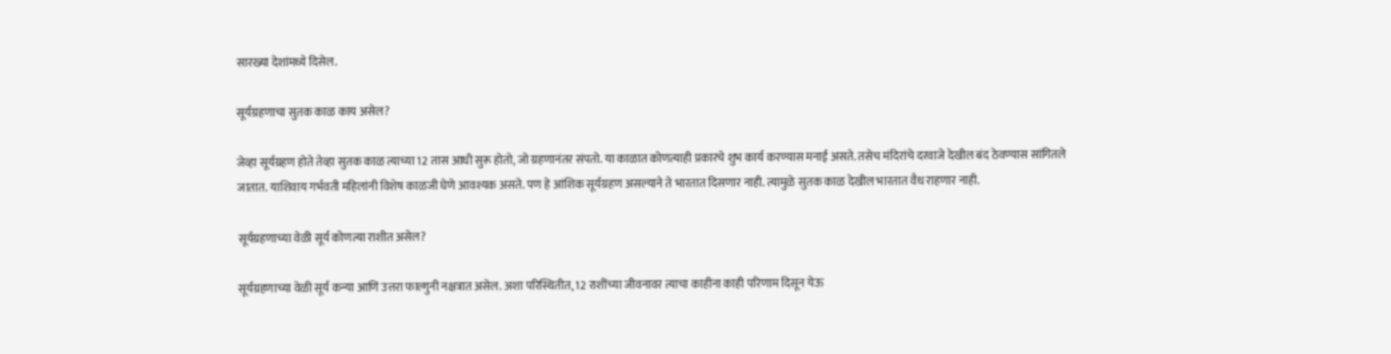सारख्या देशांमध्ये दिसेल.

सूर्यग्रहणाचा सुतक काळ काय असेल?

जेव्हा सूर्यग्रहण होते तेव्हा सुतक काळ त्याच्या 12 तास आधी सुरू होतो, जो ग्रहणानंतर संपतो. या काळात कोणत्याही प्रकारचे शुभ कार्य करण्यास मनाई असते. तसेच मंदिरांचे दरवाजे देखील बंद ठेवण्यास सांगितले जातात. याशिवाय गर्भवती महिलांनी विशेष काळजी घेणे आवश्यक असते. पण हे आंशिक सूर्यग्रहण असल्याने ते भारतात दिसणार नाही. त्यामुळे सुतक काळ देखील भारतात वैध राहणार नाही.

सूर्यग्रहणाच्या वेळी सूर्य कोणत्या राशीत असेल?

सूर्यग्रहणाच्या वेळी सूर्य कन्या आणि उत्तरा फाल्गुनी नक्षत्रात असेल. अशा परिस्थितीत, 12 राशींच्या जीवनावर त्याचा काहीना काही परिणाम दिसून येऊ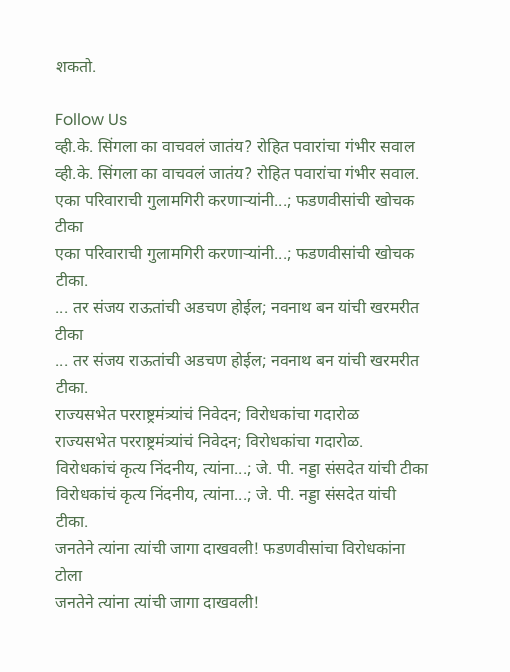शकतो.

Follow Us
व्ही.के. सिंगला का वाचवलं जातंय? रोहित पवारांचा गंभीर सवाल
व्ही.के. सिंगला का वाचवलं जातंय? रोहित पवारांचा गंभीर सवाल.
एका परिवाराची गुलामगिरी करणाऱ्यांनी...; फडणवीसांची खोचक टीका
एका परिवाराची गुलामगिरी करणाऱ्यांनी...; फडणवीसांची खोचक टीका.
... तर संजय राऊतांची अडचण होईल; नवनाथ बन यांची खरमरीत टीका
... तर संजय राऊतांची अडचण होईल; नवनाथ बन यांची खरमरीत टीका.
राज्यसभेत परराष्ट्रमंत्र्यांचं निवेदन; विरोधकांचा गदारोळ
राज्यसभेत परराष्ट्रमंत्र्यांचं निवेदन; विरोधकांचा गदारोळ.
विरोधकांचं कृत्य निंदनीय, त्यांना...; जे. पी. नड्डा संसदेत यांची टीका
विरोधकांचं कृत्य निंदनीय, त्यांना...; जे. पी. नड्डा संसदेत यांची टीका.
जनतेने त्यांना त्यांची जागा दाखवली! फडणवीसांचा विरोधकांना टोला
जनतेने त्यांना त्यांची जागा दाखवली!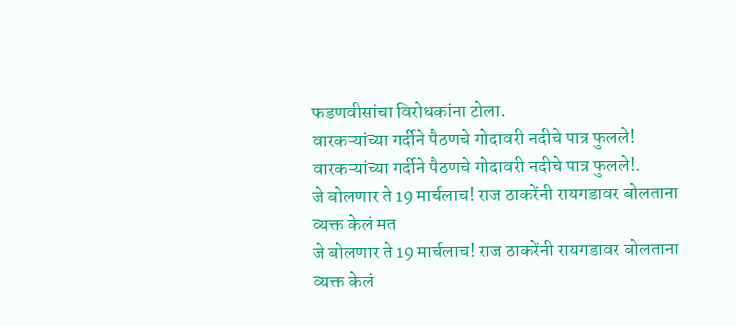फडणवीसांचा विरोधकांना टोला.
वारकऱ्यांच्या गर्दीने पैठणचे गोदावरी नदीचे पात्र फुलले!
वारकऱ्यांच्या गर्दीने पैठणचे गोदावरी नदीचे पात्र फुलले!.
जे बोलणार ते 19 मार्चलाच! राज ठाकरेंनी रायगडावर बोलताना व्यक्त केलं मत
जे बोलणार ते 19 मार्चलाच! राज ठाकरेंनी रायगडावर बोलताना व्यक्त केलं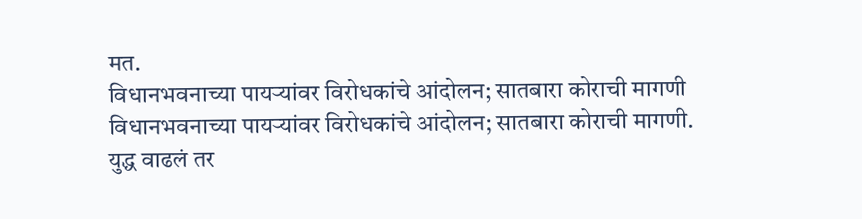मत.
विधानभवनाच्या पायऱ्यांवर विरोधकांचे आंदोलन; सातबारा कोराची मागणी
विधानभवनाच्या पायऱ्यांवर विरोधकांचे आंदोलन; सातबारा कोराची मागणी.
युद्ध वाढलं तर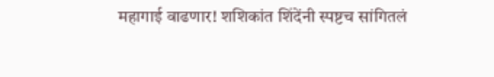महागाई वाढणार! शशिकांत शिंदेंनी स्पष्टच सांगितलं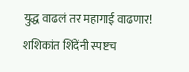युद्ध वाढलं तर महागाई वाढणार! शशिकांत शिंदेंनी स्पष्टच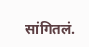सांगितलं.